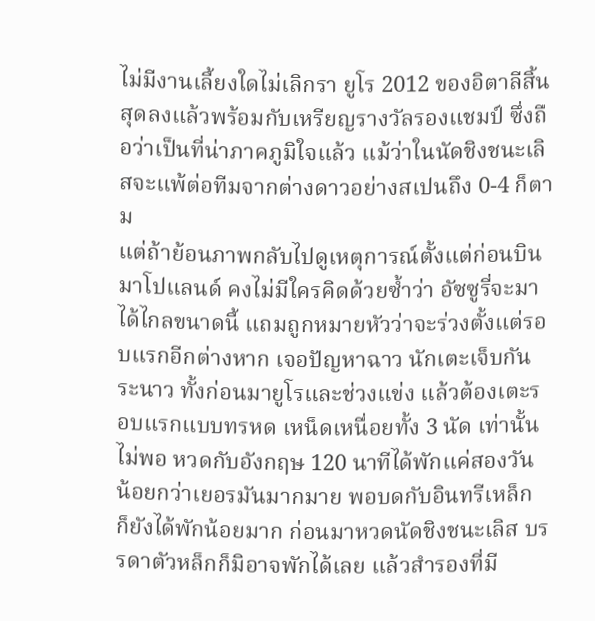ไม่มีงานเลี้ยงใดไม่เลิกรา ยูโร 2012 ของอิตาลีสิ้นสุดลงแล้วพร้อมกับเหรียญรางวัลรองแชมป์ ซึ่งถือว่าเป็นที่น่าภาคภูมิใจแล้ว แม้ว่าในนัดชิงชนะเลิสจะแพ้ต่อทีมจากต่างดาวอย่างสเปนถึง 0-4 ก็ตาม
แต่ถ้าย้อนภาพกลับไปดูเหตุการณ์ตั้งแต่ก่อนบินมาโปแลนด์ คงไม่มีใครคิดด้วยซ้ำว่า อัซซูรี่จะมาได้ไกลขนาดนี้ แถมถูกหมายหัวว่าจะร่วงตั้งแต่รอบแรกอีกต่างหาก เจอปัญหาฉาว นักเตะเจ็บกันระนาว ทั้งก่อนมายูโรและช่วงแข่ง แล้วต้องเตะรอบแรกแบบทรหด เหน็ดเหนื่อยทั้ง 3 นัด เท่านั้นไม่พอ หวดกับอังกฤษ 120 นาทีได้พักแค่สองวัน น้อยกว่าเยอรมันมากมาย พอบดกับอินทรีเหล็ก ก็ยังได้พักน้อยมาก ก่อนมาหวดนัดชิงชนะเลิส บรรดาตัวหล็กก็มิอาจพักได้เลย แล้วสำรองที่มี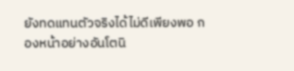ยังทดแทนตัวจริงได้ไม่ดีเพียงพอ กองหน้าอย่างอันโตนิ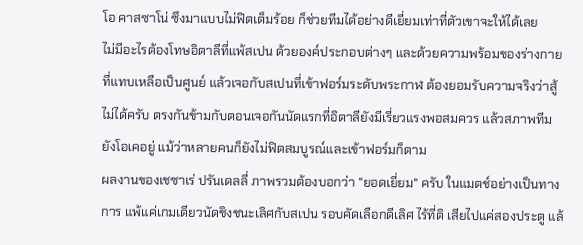โอ คาสซาโน่ ซึงมาแบบไม่ฟิตเต็มร้อย ก็ช่วยทีมได้อย่างดีเยี่ยมเท่าที่ตัวเขาจะให้ได้เลย
ไม่มีอะไรต้องโทษอิตาลีที่แพ้สเปน ด้วยองค์ประกอบต่างๆ และด้วยความพร้อมของร่างกายที่แทบเหลือเป็นศูนย์ แล้วเจอกับสเปนที่เข้าฟอร์มระดับพระกาฬ ต้องยอมรับความจริงว่าสู้ไม่ได้ครับ ตรงกันข้ามกับตอนเจอกันนัดแรกที่อิตาลียังมีเรี่ยวแรงพอสมควร แล้วสภาพทีมยังโอเคอยู่ แม้ว่าหลายคนก็ยังไม่ฟิตสมบูรณ์และเข้าฟอร์มก็ตาม
ผลงานของเชซาเร่ ปรันเดลลี่ ภาพรวมต้องบอกว่า "ยอดเยี่ยม" ครับ ในแมตช์อย่างเป็นทางการ แพ้แค่เกมเดียวนัดชิงชนะเลิศกับสเปน รอบคัดเลือกดีเลิศ ไร้ที่ติ เสียไปแค่สองประตู แล้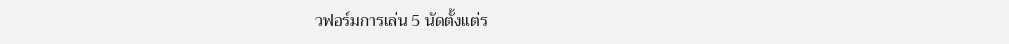วฟอร์มการเล่น 5 นัดตั้งแต่ร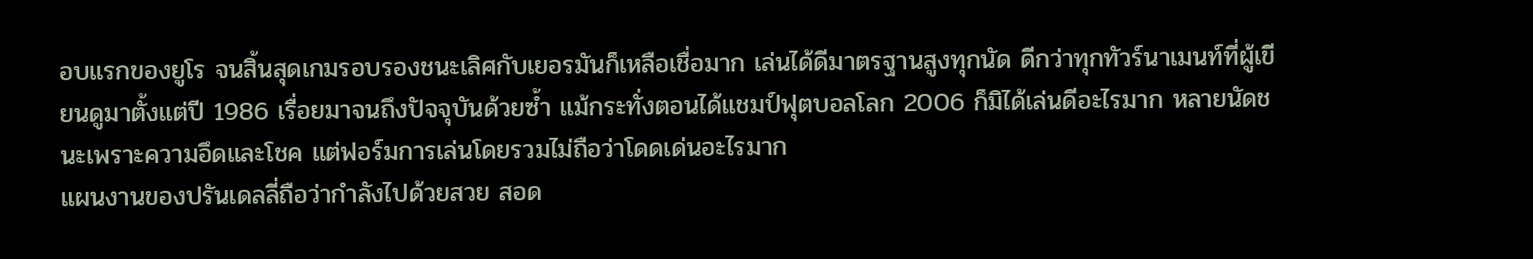อบแรกของยูโร จนสิ้นสุดเกมรอบรองชนะเลิศกับเยอรมันก็เหลือเชื่อมาก เล่นได้ดีมาตรฐานสูงทุกนัด ดีกว่าทุกทัวร์นาเมนท์ที่ผู้เขียนดูมาตั้งแต่ปี 1986 เรื่อยมาจนถึงปัจจุบันด้วยซ้ำ แม้กระทั่งตอนได้แชมป์ฟุตบอลโลก 2006 ก็มิได้เล่นดีอะไรมาก หลายนัดชนะเพราะความอึดและโชค แต่ฟอร์มการเล่นโดยรวมไม่ถือว่าโดดเด่นอะไรมาก
แผนงานของปรันเดลลี่ถือว่ากำลังไปด้วยสวย สอด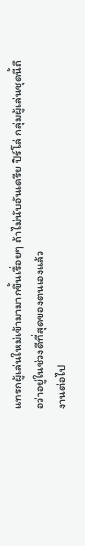แทรกผู้เล่นใหม่เข้ามามากขึ้นเรื่อยๆ ถ้าไม่นับอันเดรีย ปิร์โล่ กลุ่มผู้เล่นชุดนี้ถือว่าอยู่ในช่วงดีที่สุดของตนเองแล้ว
งานต่อไป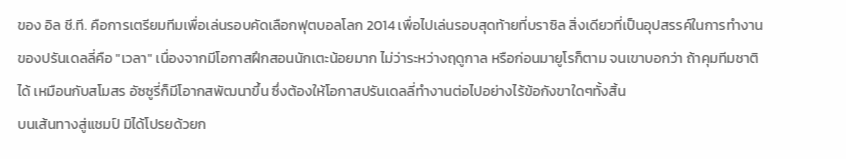ของ อิล ชี.ที. คือการเตรียมทีมเพื่อเล่นรอบคัดเลือกฟุตบอลโลก 2014 เพื่อไปเล่นรอบสุดท้ายที่บราซิล สิ่งเดียวที่เป็นอุปสรรค์ในการทำงานของปรันเดลลี่คือ "เวลา" เนื่องจากมีโอกาสฝึกสอนนักเตะน้อยมาก ไม่ว่าระหว่างฤดูกาล หรือก่อนมายูโรก็ตาม จนเขาบอกว่า ถ้าคุมทีมชาติได้ เหมือนกับสโมสร อัซซูรี่ก็มีโอากสพัฒนาขึ้น ซึ่งต้องให้โอกาสปรันเดลลี่ทำงานต่อไปอย่างไร้ข้อกังขาใดๆทั้งสิ้น
บนเส้นทางสู่แชมป์ มิได้โปรยด้วยก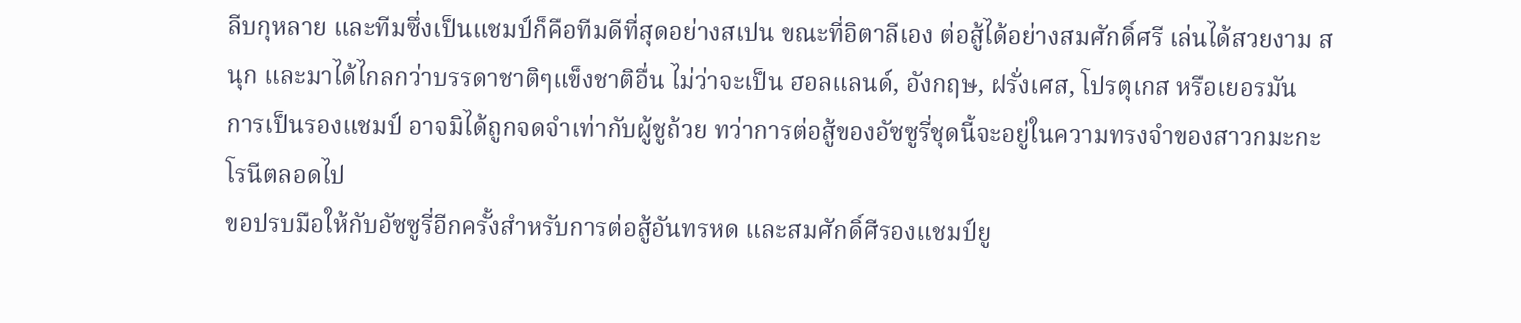ลีบกุหลาย และทีมซึ่งเป็นแชมป์ก็คือทีมดีที่สุดอย่างสเปน ขณะที่อิตาลีเอง ต่อสู้ได้อย่างสมศักดิ์ศรี เล่นได้สวยงาม สนุก และมาได้ไกลกว่าบรรดาชาติๆแข็งชาติอื่น ไม่ว่าจะเป็น ฮอลแลนด์, อังกฤษ, ฝรั่งเศส, โปรตุเกส หรือเยอรมัน
การเป็นรองแชมป์ อาจมิได้ถูกจดจำเท่ากับผู้ชูถ้วย ทว่าการต่อสู้ของอัซซูรี่ชุดนี้จะอยู่ในความทรงจำของสาวกมะกะโรนีตลอดไป
ขอปรบมือให้กับอัซซูรี่อีกครั้งสำหรับการต่อสู้อันทรหด และสมศักดิ์ศีรองแชมป์ยู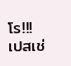โร!!!
เปสเช่